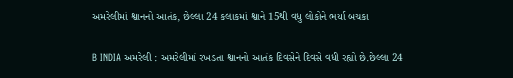અમરેલીમાં શ્વાનનો આતંક, છેલ્લા 24 કલાકમાં શ્વાને 15થી વધુ લોકોને ભર્યા બચકા

B INDIA અમરેલી : અમરેલીમાં રખડતા શ્વાનનો આતંક દિવસેને દિવસે વધી રહ્યો છે.છેલ્લા 24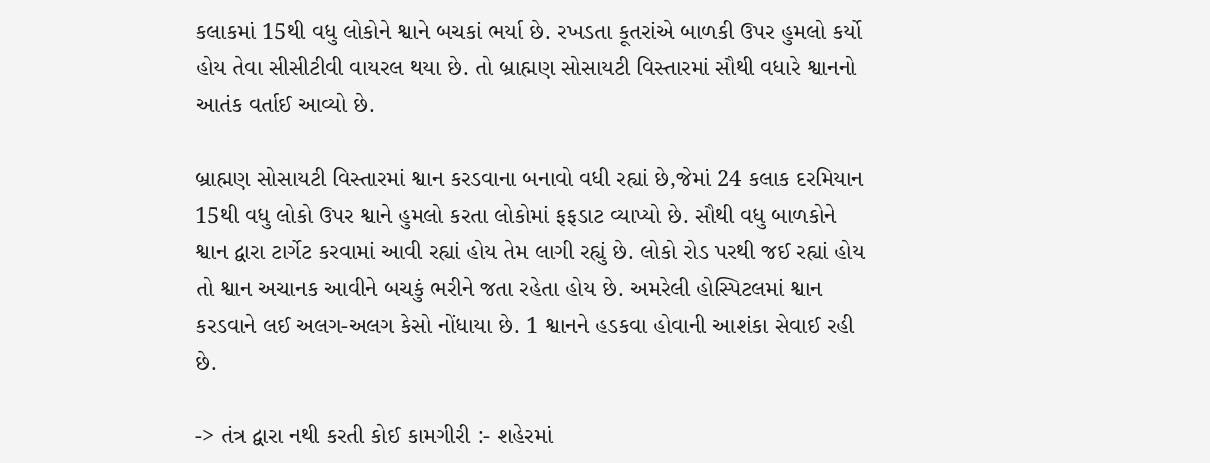કલાકમાં 15થી વધુ લોકોને શ્વાને બચકાં ભર્યા છે. રખડતા કૂતરાંએ બાળકી ઉપર હુમલો કર્યો હોય તેવા સીસીટીવી વાયરલ થયા છે. તો બ્રાહ્મણ સોસાયટી વિસ્તારમાં સૌથી વધારે શ્વાનનો આતંક વર્તાઈ આવ્યો છે.

બ્રાહ્મણ સોસાયટી વિસ્તારમાં શ્વાન કરડવાના બનાવો વધી રહ્યાં છે,જેમાં 24 કલાક દરમિયાન 15થી વધુ લોકો ઉપર શ્વાને હુમલો કરતા લોકોમાં ફફડાટ વ્યાપ્યો છે. સૌથી વધુ બાળકોને શ્વાન દ્વારા ટાર્ગેટ કરવામાં આવી રહ્યાં હોય તેમ લાગી રહ્યું છે. લોકો રોડ પરથી જઈ રહ્યાં હોય તો શ્વાન અચાનક આવીને બચકું ભરીને જતા રહેતા હોય છે. અમરેલી હોસ્પિટલમાં શ્વાન કરડવાને લઈ અલગ-અલગ કેસો નોંધાયા છે. 1 શ્વાનને હડકવા હોવાની આશંકા સેવાઈ રહી છે.

-> તંત્ર દ્વારા નથી કરતી કોઈ કામગીરી :- શહેરમાં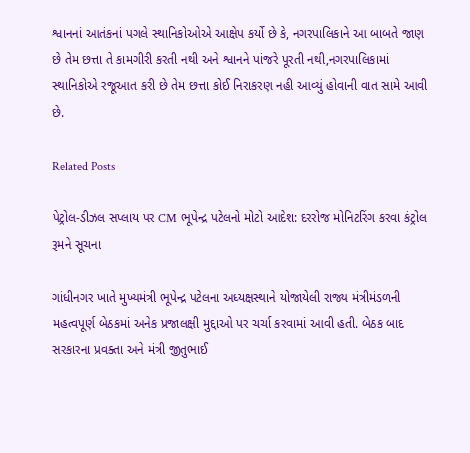શ્વાનનાં આતંકનાં પગલે સ્થાનિકોઓએ આક્ષેપ કર્યો છે કે, નગરપાલિકાને આ બાબતે જાણ છે તેમ છત્તા તે કામગીરી કરતી નથી અને શ્વાનને પાંજરે પૂરતી નથી,નગરપાલિકામાં સ્થાનિકોએ રજૂઆત કરી છે તેમ છત્તા કોઈ નિરાકરણ નહી આવ્યું હોવાની વાત સામે આવી છે.

Related Posts

પેટ્રોલ-ડીઝલ સપ્લાય પર CM ભૂપેન્દ્ર પટેલનો મોટો આદેશ: દરરોજ મોનિટરિંગ કરવા કંટ્રોલ રૂમને સૂચના

ગાંધીનગર ખાતે મુખ્યમંત્રી ભૂપેન્દ્ર પટેલના અધ્યક્ષસ્થાને યોજાયેલી રાજ્ય મંત્રીમંડળની મહત્વપૂર્ણ બેઠકમાં અનેક પ્રજાલક્ષી મુદ્દાઓ પર ચર્ચા કરવામાં આવી હતી. બેઠક બાદ સરકારના પ્રવક્તા અને મંત્રી જીતુભાઈ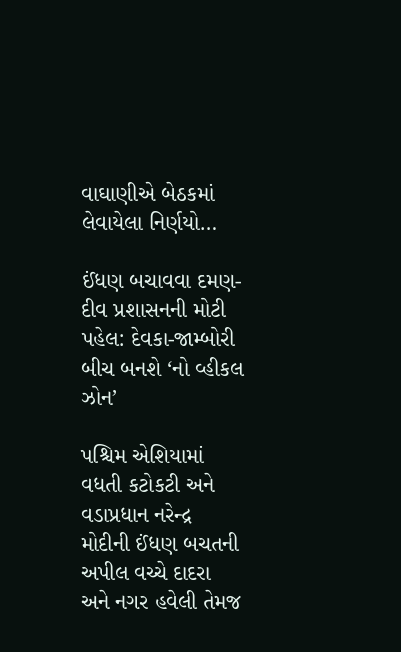વાઘાણીએ બેઠકમાં લેવાયેલા નિર્ણયો…

ઈંધણ બચાવવા દમણ-દીવ પ્રશાસનની મોટી પહેલ: દેવકા-જામ્બોરી બીચ બનશે ‘નો વ્હીકલ ઝોન’

પશ્ચિમ એશિયામાં વધતી કટોકટી અને વડાપ્રધાન નરેન્દ્ર મોદીની ઈંધણ બચતની અપીલ વચ્ચે દાદરા અને નગર હવેલી તેમજ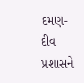દમણ-દીવ પ્રશાસને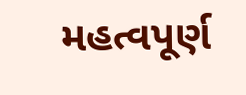મહત્વપૂર્ણ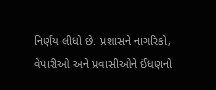નિર્ણય લીધો છે. પ્રશાસને નાગરિકો, વેપારીઓ અને પ્રવાસીઓને ઈંધણનો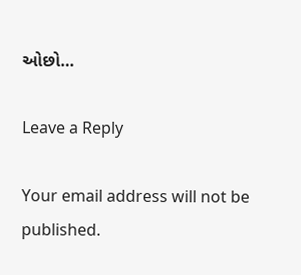ઓછો…

Leave a Reply

Your email address will not be published.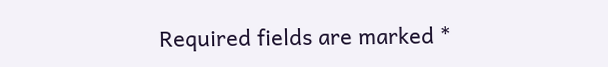Required fields are marked *